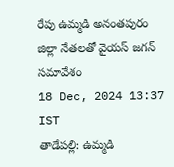రేపు ఉమ్మడి అనంతపురం జిల్లా నేతలతో వైయస్ జగన్ సమావేశం
18 Dec, 2024 13:37 IST
తాడేపల్లి: ఉమ్మడి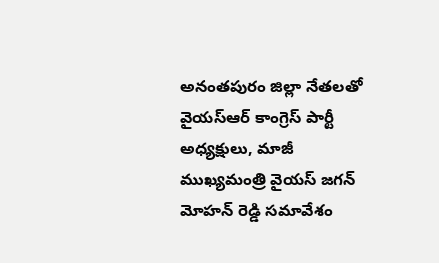అనంతపురం జిల్లా నేతలతో వైయస్ఆర్ కాంగ్రెస్ పార్టీ అధ్యక్షులు, మాజీ ముఖ్యమంత్రి వైయస్ జగన్ మోహన్ రెడ్డి సమావేశం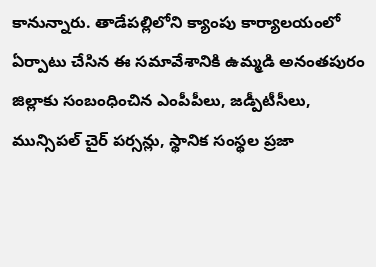కానున్నారు. తాడేపల్లిలోని క్యాంపు కార్యాలయంలో ఏర్పాటు చేసిన ఈ సమావేశానికి ఉమ్మడి అనంతపురం జిల్లాకు సంబంధించిన ఎంపీపీలు, జడ్పీటీసీలు, మున్సిపల్ చైర్ పర్సన్లు, స్థానిక సంస్థల ప్రజా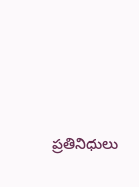ప్రతినిధులు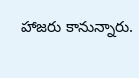హాజరు కానున్నారు.